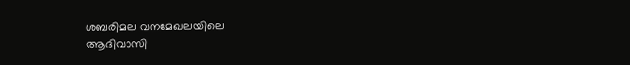ശബരിമല വനമേഖലയിലെ
ആദിവാസി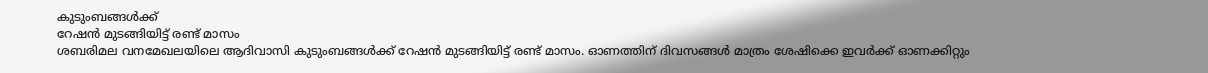കുടുംബങ്ങൾക്ക്
റേഷൻ മുടങ്ങിയിട്ട് രണ്ട് മാസം
ശബരിമല വനമേഖലയിലെ ആദിവാസി കുടുംബങ്ങൾക്ക് റേഷൻ മുടങ്ങിയിട്ട് രണ്ട് മാസം. ഓണത്തിന് ദിവസങ്ങൾ മാത്രം ശേഷിക്കെ ഇവർക്ക് ഓണക്കിറ്റും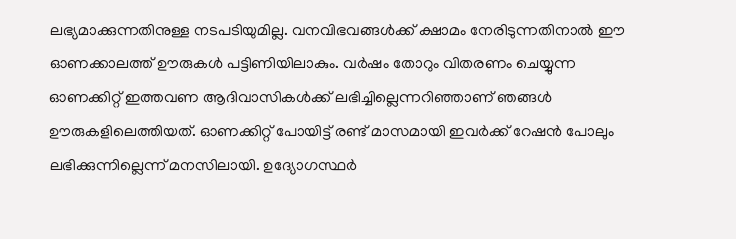ലഭ്യമാക്കുന്നതിനുള്ള നടപടിയുമില്ല. വനവിഭവങ്ങൾക്ക് ക്ഷാമം നേരിടുന്നതിനാൽ ഈ ഓണക്കാലത്ത് ഊരുകൾ പട്ടിണിയിലാകും. വർഷം തോറും വിതരണം ചെയ്യുന്ന ഓണക്കിറ്റ് ഇത്തവണ ആദിവാസികൾക്ക് ലഭിച്ചില്ലെന്നറിഞ്ഞാണ് ഞങ്ങൾ ഊരുകളിലെത്തിയത്. ഓണക്കിറ്റ് പോയിട്ട് രണ്ട് മാസമായി ഇവർക്ക് റേഷൻ പോലും ലഭിക്കുന്നില്ലെന്ന് മനസിലായി. ഉദ്യോഗസ്ഥർ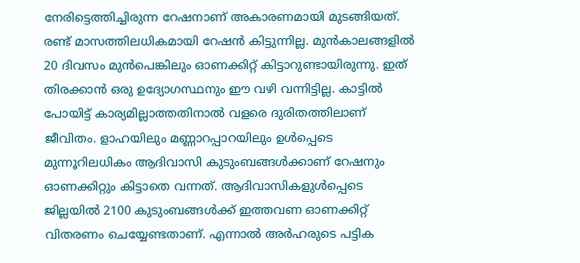നേരിട്ടെത്തിച്ചിരുന്ന റേഷനാണ് അകാരണമായി മുടങ്ങിയത്. രണ്ട് മാസത്തിലധികമായി റേഷൻ കിട്ടുന്നില്ല. മുൻകാലങ്ങളിൽ 20 ദിവസം മുൻപെങ്കിലും ഓണക്കിറ്റ് കിട്ടാറുണ്ടായിരുന്നു. ഇത് തിരക്കാൻ ഒരു ഉദ്യോഗസ്ഥനും ഈ വഴി വന്നിട്ടില്ല. കാട്ടിൽ പോയിട്ട് കാര്യമില്ലാത്തതിനാൽ വളരെ ദുരിതത്തിലാണ് ജീവിതം. ളാഹയിലും മണ്ണാറപ്പാറയിലും ഉൾപ്പെടെ മുന്നൂറിലധികം ആദിവാസി കുടുംബങ്ങൾക്കാണ് റേഷനും ഓണക്കിറ്റും കിട്ടാതെ വന്നത്. ആദിവാസികളുൾപ്പെടെ ജില്ലയിൽ 2100 കുടുംബങ്ങൾക്ക് ഇത്തവണ ഓണക്കിറ്റ് വിതരണം ചെയ്യേണ്ടതാണ്. എന്നാൽ അർഹരുടെ പട്ടിക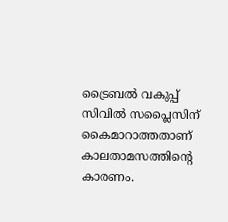ട്രൈബൽ വകുപ്പ് സിവിൽ സപ്ലൈസിന് കൈമാറാത്തതാണ് കാലതാമസത്തിന്റെ കാരണം.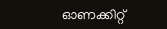ഓണക്കിറ്റ്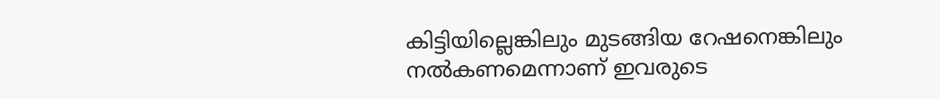കിട്ടിയില്ലെങ്കിലും മുടങ്ങിയ റേഷനെങ്കിലും നൽകണമെന്നാണ് ഇവരുടെ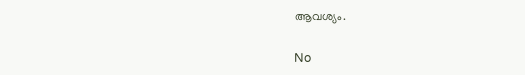ആവശ്യം.

No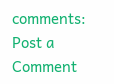comments:
Post a Comment